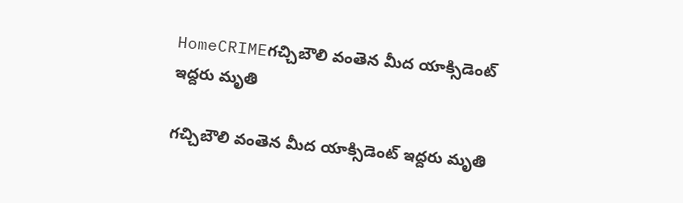HomeCRIMEగచ్చిబౌలి వంతెన మీద యాక్సిడెంట్ ఇద్దరు మృతి

గచ్చిబౌలి వంతెన మీద యాక్సిడెంట్ ఇద్దరు మృతి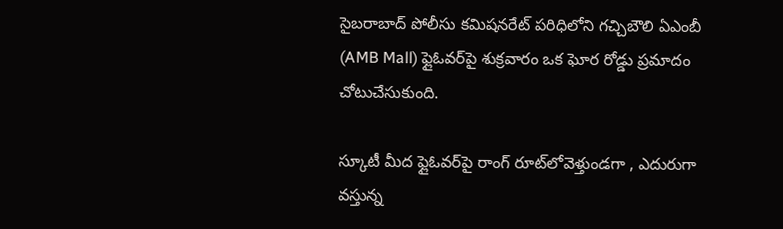సైబరాబాద్ పోలీసు కమిషనరేట్ పరిధిలోని గచ్చిబౌలి ఏఎంబీ (AMB Mall) ఫ్లైఓవర్‌పై శుక్రవారం ఒక ఘోర రోడ్డు ప్రమాదం చోటుచేసుకుంది.

స్కూటీ మీద ఫ్లైఓవర్‌పై రాంగ్ రూట్‌లోవెళ్తుండగా , ఎదురుగా వస్తున్న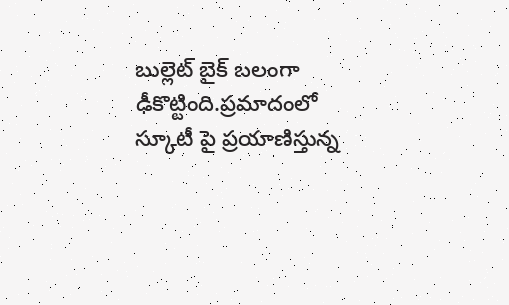బుల్లెట్ బైక్ బలంగా ఢీకొట్టింది.ప్రమాదంలో స్కూటీ పై ప్రయాణిస్తున్న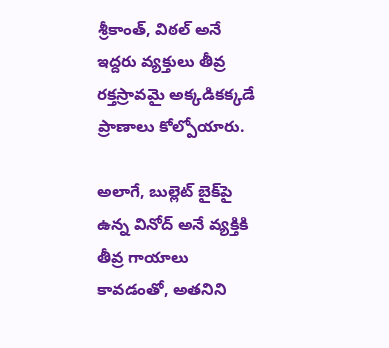శ్రీకాంత్, విఠల్ అనే ఇద్దరు వ్యక్తులు తీవ్ర రక్తస్రావమై అక్కడికక్కడే ప్రాణాలు కోల్పోయారు.

అలాగే, బుల్లెట్ బైక్‌పై ఉన్న వినోద్ అనే వ్యక్తికి తీవ్ర గాయాలు కావడంతో, అతనిని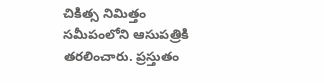చికిత్స నిమిత్తం సమీపంలోని ఆసుపత్రికి తరలించారు. ప్రస్తుతం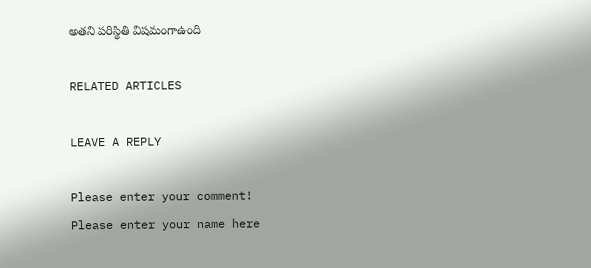అతని పరిస్థితి విషమంగాఉంది

RELATED ARTICLES

LEAVE A REPLY

Please enter your comment!
Please enter your name here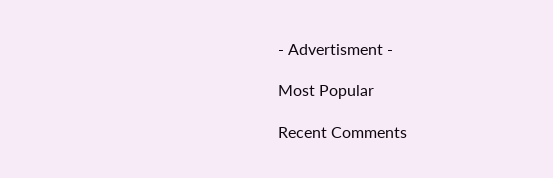- Advertisment -

Most Popular

Recent Comments